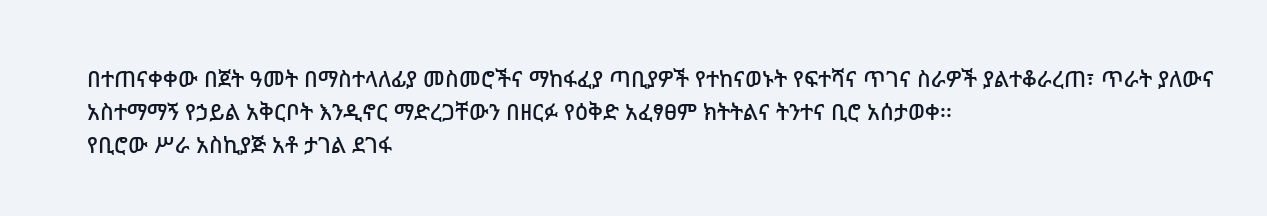በተጠናቀቀው በጀት ዓመት በማስተላለፊያ መስመሮችና ማከፋፈያ ጣቢያዎች የተከናወኑት የፍተሻና ጥገና ስራዎች ያልተቆራረጠ፣ ጥራት ያለውና አስተማማኝ የኃይል አቅርቦት እንዲኖር ማድረጋቸውን በዘርፉ የዕቅድ አፈፃፀም ክትትልና ትንተና ቢሮ አሰታወቀ፡፡
የቢሮው ሥራ አስኪያጅ አቶ ታገል ደገፋ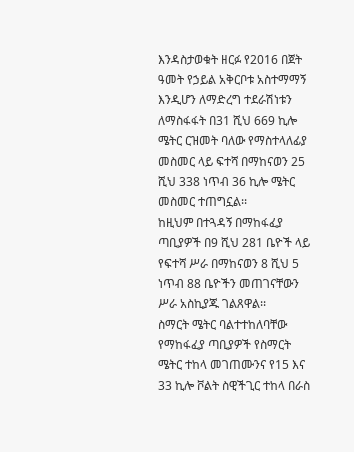እንዳስታወቁት ዘርፉ የ2016 በጀት ዓመት የኃይል አቅርቦቱ አስተማማኝ እንዲሆን ለማድረግ ተደራሽነቱን ለማስፋፋት በ31 ሺህ 669 ኪሎ ሜትር ርዝመት ባለው የማስተላለፊያ መስመር ላይ ፍተሻ በማከናወን 25 ሺህ 338 ነጥብ 36 ኪሎ ሜትር መስመር ተጠግኗል፡፡
ከዚህም በተጓዳኝ በማከፋፈያ ጣቢያዎች በ9 ሺህ 281 ቤዮች ላይ የፍተሻ ሥራ በማከናወን 8 ሺህ 5 ነጥብ 88 ቤዮችን መጠገናቸውን ሥራ አስኪያጁ ገልጸዋል፡፡
ስማርት ሜትር ባልተተከለባቸው የማከፋፈያ ጣቢያዎች የስማርት ሜትር ተከላ መገጠሙንና የ15 እና 33 ኪሎ ቮልት ስዊችጊር ተከላ በራስ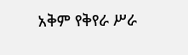አቅም የቅየራ ሥራ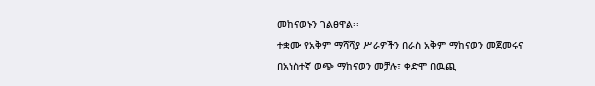መከናወኑን ገልፀዋል፡፡
ተቋሙ የአቅም ማሻሻያ ሥራዎችን በራስ አቅም ማከናወን መጀመሩና በአነስተኛ ወጭ ማከናወን መቻሉ፣ ቀድሞ በዉጪ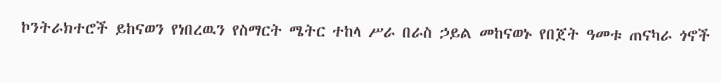ኮንትራክተሮች ይከናወን የነበረዉን የስማርት ሜትር ተከላ ሥራ በራስ ኃይል መከናወኑ የበጀት ዓመቱ ጠናካራ ጎኖች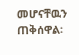መሆናቸዉን ጠቅሰዋል፡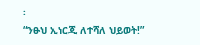፡
“ንፁህ ኢነርጂ ለተሻለ ህይወት!”